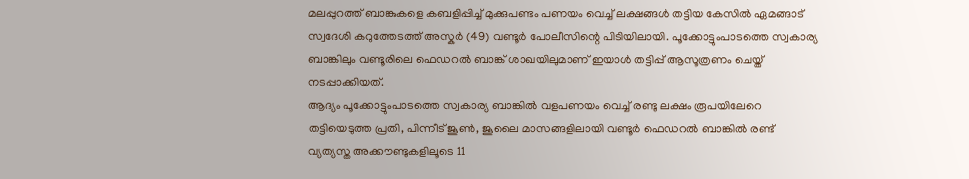മലപ്പുറത്ത് ബാങ്കുകളെ കബളിപ്പിച്ച് മുക്കുപണ്ടം പണയം വെച്ച് ലക്ഷങ്ങൾ തട്ടിയ കേസിൽ ഏമങ്ങാട് സ്വദേശി കറുത്തേടത്ത് അസ്കർ (49) വണ്ടൂർ പോലീസിന്റെ പിടിയിലായി. പൂക്കോട്ടുംപാടത്തെ സ്വകാര്യ ബാങ്കിലും വണ്ടൂരിലെ ഫെഡറൽ ബാങ്ക് ശാഖയിലുമാണ് ഇയാൾ തട്ടിപ്പ് ആസൂത്രണം ചെയ്ത് നടപ്പാക്കിയത്.
ആദ്യം പൂക്കോട്ടുംപാടത്തെ സ്വകാര്യ ബാങ്കിൽ വളപണയം വെച്ച് രണ്ടു ലക്ഷം രൂപയിലേറെ തട്ടിയെടുത്ത പ്രതി, പിന്നീട് ജൂൺ, ജൂലൈ മാസങ്ങളിലായി വണ്ടൂർ ഫെഡറൽ ബാങ്കിൽ രണ്ട് വ്യത്യസ്ത അക്കൗണ്ടുകളിലൂടെ 11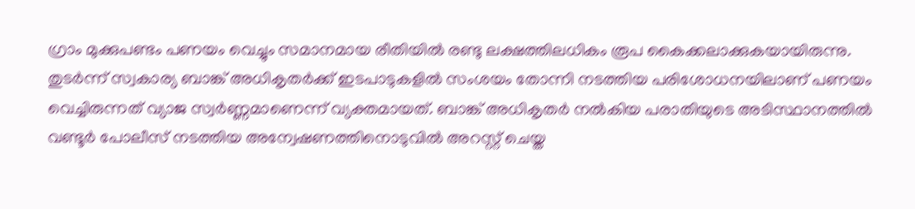ഗ്രാം മുക്കുപണ്ടം പണയം വെച്ചും സമാനമായ രീതിയിൽ രണ്ടു ലക്ഷത്തിലധികം രൂപ കൈക്കലാക്കുകയായിരുന്നു.
തുടർന്ന് സ്വകാര്യ ബാങ്ക് അധികൃതർക്ക് ഇടപാടുകളിൽ സംശയം തോന്നി നടത്തിയ പരിശോധനയിലാണ് പണയം വെച്ചിരുന്നത് വ്യാജ സ്വർണ്ണമാണെന്ന് വ്യക്തമായത്. ബാങ്ക് അധികൃതർ നൽകിയ പരാതിയുടെ അടിസ്ഥാനത്തിൽ വണ്ടൂർ പോലീസ് നടത്തിയ അന്വേഷണത്തിനൊടുവിൽ അറസ്റ്റ് ചെയ്ത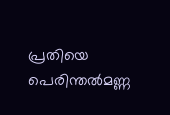പ്രതിയെ പെരിന്തൽമണ്ണ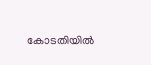കോടതിയിൽ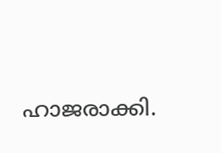ഹാജരാക്കി.